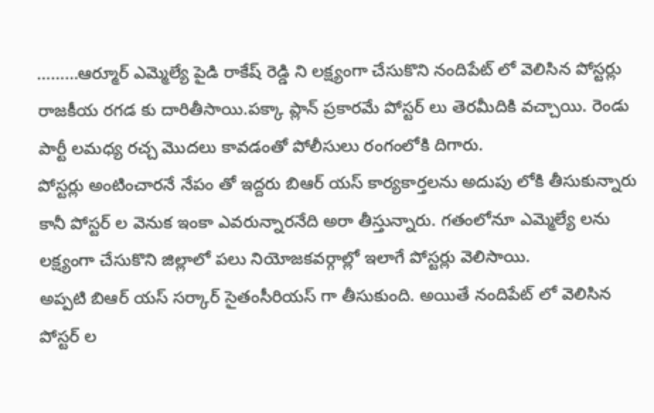………ఆర్మూర్ ఎమ్మెల్యే పైడి రాకేష్ రెడ్డి ని లక్ష్యంగా చేసుకొని నందిపేట్ లో వెలిసిన పోస్టర్లు రాజకీయ రగడ కు దారితీసాయి.పక్కా ప్లాన్ ప్రకారమే పోస్టర్ లు తెరమీదికి వచ్చాయి. రెండు పార్టీ లమధ్య రచ్చ మొదలు కావడంతో పోలీసులు రంగంలోకి దిగారు.
పోస్టర్లు అంటించారనే నేపం తో ఇద్దరు బిఆర్ యస్ కార్యకార్తలను అదుపు లోకి తీసుకున్నారు కానీ పోస్టర్ ల వెనుక ఇంకా ఎవరున్నారనేది అరా తీస్తున్నారు. గతంలోనూ ఎమ్మెల్యే లను లక్ష్యంగా చేసుకొని జిల్లాలో పలు నియోజకవర్గాల్లో ఇలాగే పోస్టర్లు వెలిసాయి.
అప్పటి బిఆర్ యస్ సర్కార్ సైతంసీరియస్ గా తీసుకుంది. అయితే నందిపేట్ లో వెలిసిన పోస్టర్ ల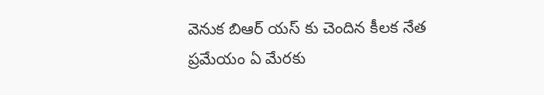వెనుక బిఆర్ యస్ కు చెందిన కీలక నేత ప్రమేయం ఏ మేరకు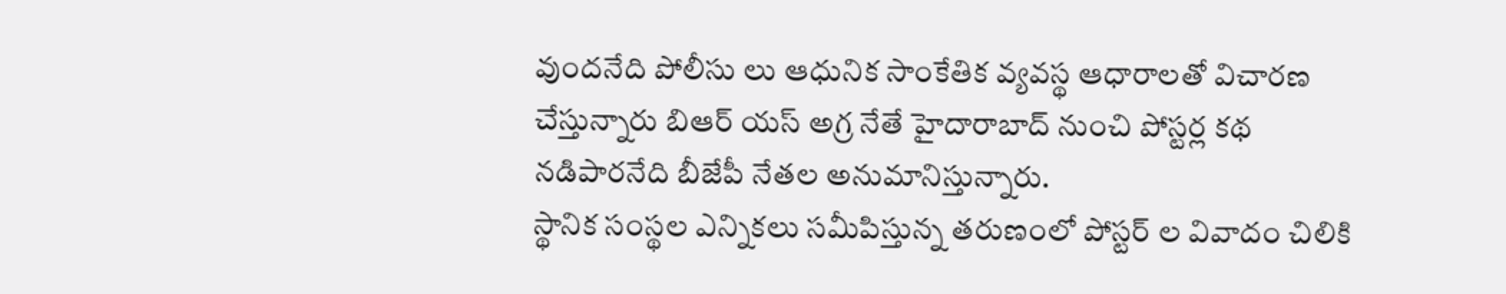వుందనేది పోలీసు లు ఆధునిక సాంకేతిక వ్యవస్థ ఆధారాలతో విచారణ చేస్తున్నారు బిఆర్ యస్ అగ్ర నేతే హైదారాబాద్ నుంచి పోస్టర్ల కథ నడిపారనేది బీజేపీ నేతల అనుమానిస్తున్నారు.
స్థానిక సంస్థల ఎన్నికలు సమీపిస్తున్న తరుణంలో పోస్టర్ ల వివాదం చిలికి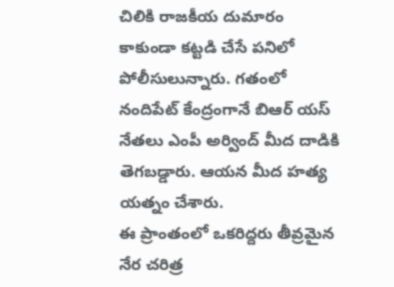చిలికి రాజకీయ దుమారం కాకుండా కట్టడి చేసే పనిలో పోలీసులున్నారు. గతంలో నందిపేట్ కేంద్రంగానే బిఆర్ యస్ నేతలు ఎంపీ అర్వింద్ మీద దాడికి తెగబడ్డారు. ఆయన మీద హత్య యత్నం చేశారు.
ఈ ప్రాంతంలో ఒకరిద్దరు తీవ్రమైన నేర చరిత్ర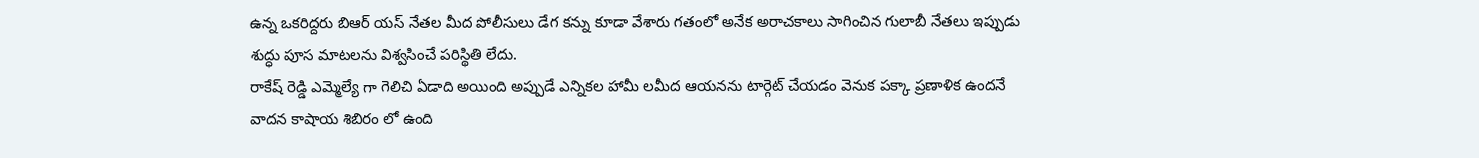ఉన్న ఒకరిద్దరు బిఆర్ యస్ నేతల మీద పోలీసులు డేగ కన్ను కూడా వేశారు గతంలో అనేక అరాచకాలు సాగించిన గులాబీ నేతలు ఇప్పుడు శుద్ధు పూస మాటలను విశ్వసించే పరిస్థితి లేదు.
రాకేష్ రెడ్డి ఎమ్మెల్యే గా గెలిచి ఏడాది అయింది అప్పుడే ఎన్నికల హామీ లమీద ఆయనను టార్గెట్ చేయడం వెనుక పక్కా ప్రణాళిక ఉందనే వాదన కాషాయ శిబిరం లో ఉంది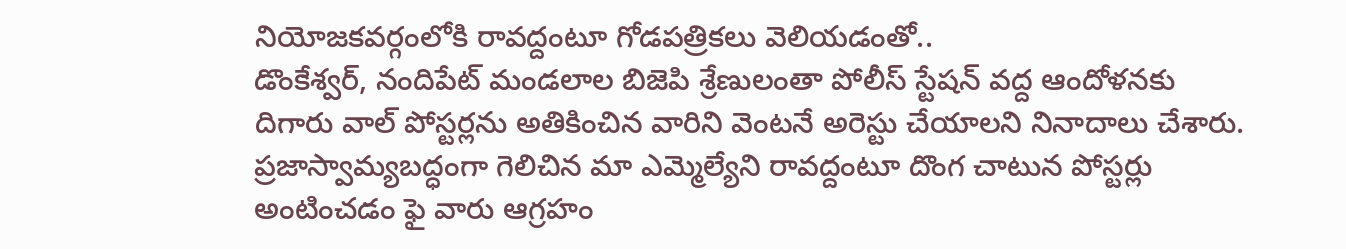నియోజకవర్గంలోకి రావద్దంటూ గోడపత్రికలు వెలియడంతో..
డొంకేశ్వర్, నందిపేట్ మండలాల బిజెపి శ్రేణులంతా పోలీస్ స్టేషన్ వద్ద ఆందోళనకు దిగారు వాల్ పోస్టర్లను అతికించిన వారిని వెంటనే అరెస్టు చేయాలని నినాదాలు చేశారు. ప్రజాస్వామ్యబద్ధంగా గెలిచిన మా ఎమ్మెల్యేని రావద్దంటూ దొంగ చాటున పోస్టర్లు అంటించడం ఫై వారు ఆగ్రహం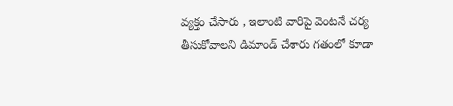వ్యక్తం చేసారు , ఇలాంటి వారిపై వెంటనే చర్య తీసుకోవాలని డిమాండ్ చేశారు గతంలో కూడా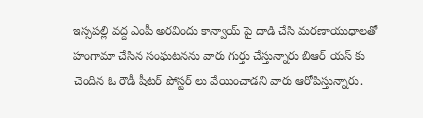ఇస్సపల్లి వద్ద ఎంపీ అరవిందు కాన్వాయ్ పై దాడి చేసి మరణాయుధాలతో హంగామా చేసిన సంఘటనను వారు గుర్తు చేస్తున్నారు బిఆర్ యస్ కు చెందిన ఓ రౌడీ షీటర్ పోస్టర్ లు వేయించాడని వారు ఆరోపిస్తున్నారు.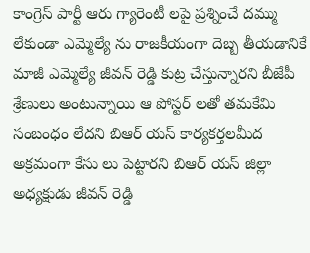కాంగ్రెస్ పార్టీ ఆరు గ్యారెంటీ లపై ప్రశ్నించే దమ్ము లేకుండా ఎమ్మెల్యే ను రాజకీయంగా దెబ్బ తీయడానికే మాజీ ఎమ్మెల్యే జీవన్ రెడ్డి కుట్ర చేస్తున్నారని బీజేపీ శ్రేణులు అంటున్నాయి ఆ పోస్టర్ లతో తమకేమి సంబంధం లేదని బిఆర్ యస్ కార్యకర్తలమీద అక్రమంగా కేసు లు పెట్టారని బిఆర్ యస్ జిల్లా అధ్యక్షుడు జీవన్ రెడ్డి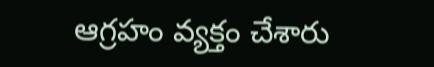ఆగ్రహం వ్యక్తం చేశారు